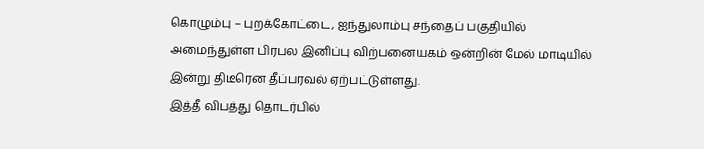கொழும்பு – புறக்கோட்டை, ஐந்துலாம்பு சந்தைப் பகுதியில் அமைந்துள்ள பிரபல இனிப்பு விற்பனையகம் ஒன்றின் மேல் மாடியில் இன்று திடீரென தீப்பரவல் ஏற்பட்டுள்ளது.
இத்தீ விபத்து தொடர்பில்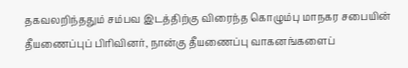தகவலறிந்ததும் சம்பவ இடத்திற்கு விரைந்த கொழும்பு மாநகர சபையின் தீயணைப்புப் பிரிவினர், நான்கு தீயணைப்பு வாகனங்களைப்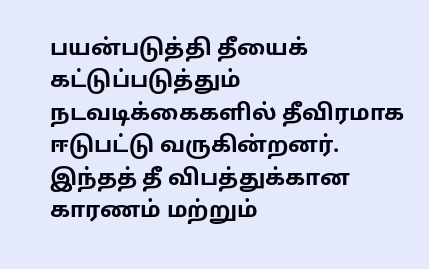பயன்படுத்தி தீயைக் கட்டுப்படுத்தும் நடவடிக்கைகளில் தீவிரமாக ஈடுபட்டு வருகின்றனர்.
இந்தத் தீ விபத்துக்கான காரணம் மற்றும்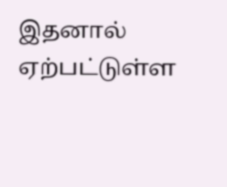இதனால் ஏற்பட்டுள்ள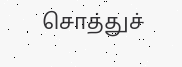சொத்துச்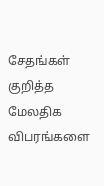சேதங்கள் குறித்த மேலதிக விபரங்களை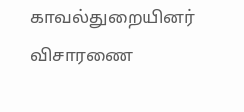காவல்துறையினர் விசாரணை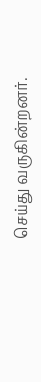செய்து வருகின்றனர்.